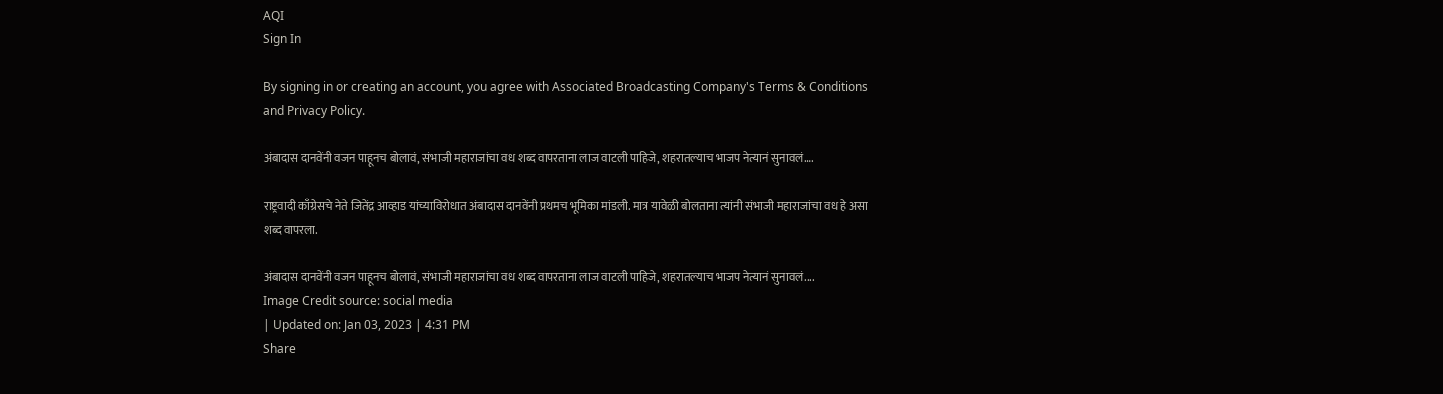AQI
Sign In

By signing in or creating an account, you agree with Associated Broadcasting Company's Terms & Conditions and Privacy Policy.

अंबादास दानवेंनी वजन पाहूनच बोलावं, संभाजी महाराजांचा वध शब्द वापरताना लाज वाटली पाहिजे, शहरातल्याच भाजप नेत्यानं सुनावलं….

राष्ट्रवादी काँग्रेसचे नेते जितेंद्र आव्हाड यांच्याविरोधात अंबादास दानवेंनी प्रथमच भूमिका मांडली. मात्र यावेळी बोलताना त्यांनी संभाजी महाराजांचा वध हे असा शब्द वापरला.

अंबादास दानवेंनी वजन पाहूनच बोलावं, संभाजी महाराजांचा वध शब्द वापरताना लाज वाटली पाहिजे, शहरातल्याच भाजप नेत्यानं सुनावलं....
Image Credit source: social media
| Updated on: Jan 03, 2023 | 4:31 PM
Share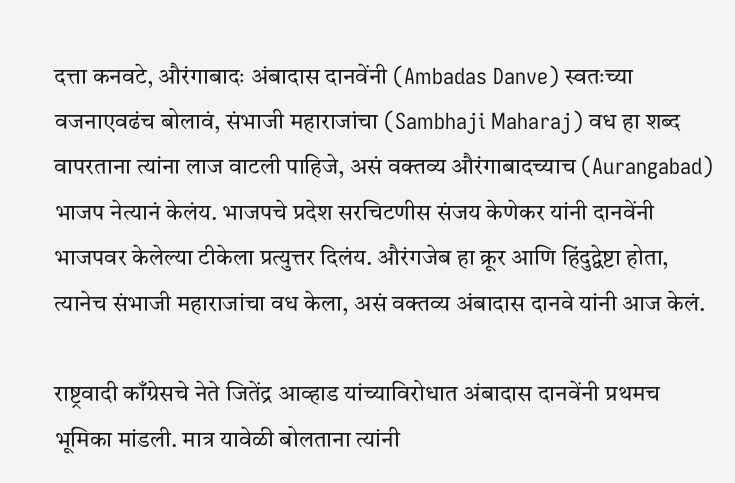दत्ता कनवटे, औरंगाबादः अंबादास दानवेंनी (Ambadas Danve) स्वतःच्या वजनाएवढंच बोलावं, संभाजी महाराजांचा (Sambhaji Maharaj) वध हा शब्द वापरताना त्यांना लाज वाटली पाहिजे, असं वक्तव्य औरंगाबादच्याच (Aurangabad) भाजप नेत्यानं केलंय. भाजपचे प्रदेश सरचिटणीस संजय केणेकर यांनी दानवेंनी भाजपवर केलेल्या टीकेला प्रत्युत्तर दिलंय. औरंगजेब हा क्रूर आणि हिंदुद्वेष्टा होता, त्यानेच संभाजी महाराजांचा वध केला, असं वक्तव्य अंबादास दानवे यांनी आज केलं.

राष्ट्रवादी काँग्रेसचे नेते जितेंद्र आव्हाड यांच्याविरोधात अंबादास दानवेंनी प्रथमच भूमिका मांडली. मात्र यावेळी बोलताना त्यांनी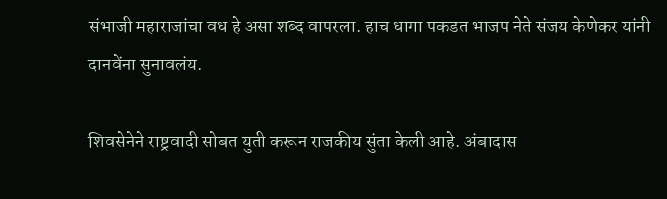संभाजी महाराजांचा वध हे असा शब्द वापरला. हाच धागा पकडत भाजप नेते संजय केणेकर यांनी दानवेंना सुनावलंय.

शिवसेनेने राष्ट्रवादी सोबत युती करून राजकीय सुंता केली आहे. अंबादास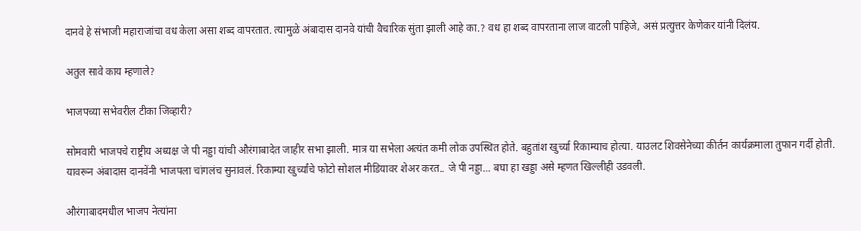दानवे हे संभाजी महाराजांचा वध केला असा शब्द वापरतात. त्यामुळे अंबादास दानवे यांची वैचारिक सुंता झाली आहे का.? वध हा शब्द वापरताना लाज वाटली पाहिजे, असं प्रत्युत्तर केणेकर यांनी दिलंय.

अतुल सावे काय म्हणाले?

भाजपच्या सभेवरील टीका जिव्हारी?

सोमवारी भाजपचे राष्ट्रीय अध्यक्ष जे पी नड्डा यांची औरंगाबादेत जाहीर सभा झाली. मात्र या सभेला अत्यंत कमी लोक उपस्थित होते. बहुतांश खुर्च्या रिकाम्याच होत्या. याउलट शिवसेनेच्या कीर्तन कार्यक्रमाला तुफान गर्दी होती. यावरून अंबादास दानवेंनी भाजपला चांगलंच सुनावलं. रिकाम्या खुर्च्यांचे फोटो सोशल मीडियावर शेअर करत.. जे पी नड्डा… बघा हा खड्डा असे म्हणत खिल्लीही उडवली.

औरंगाबादमधील भाजप नेत्यांना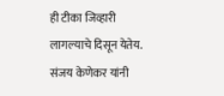ही टीका जिव्हारी लागल्याचे दिसून येतेय. संजय केणेकर यांनी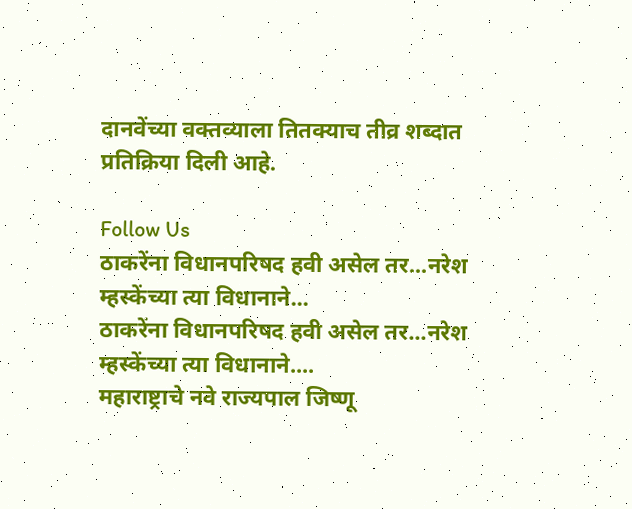दानवेंच्या वक्तव्याला तितक्याच तीव्र शब्दात प्रतिक्रिया दिली आहे.

Follow Us
ठाकरेंना विधानपरिषद हवी असेल तर...नरेश म्हस्केंच्या त्या विधानाने...
ठाकरेंना विधानपरिषद हवी असेल तर...नरेश म्हस्केंच्या त्या विधानाने....
महाराष्ट्राचे नवे राज्यपाल जिष्णू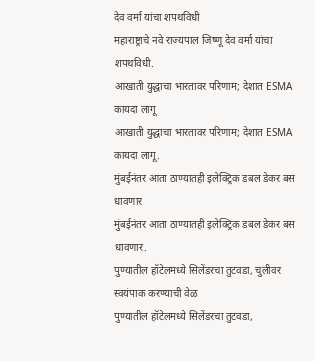देव वर्मा यांचा शपथविधी
महाराष्ट्राचे नवे राज्यपाल जिष्णू देव वर्मा यांचा शपथविधी.
आखाती युद्धाचा भारतावर परिणाम; देशात ESMA कायदा लागू
आखाती युद्धाचा भारतावर परिणाम; देशात ESMA कायदा लागू.
मुंबईनंतर आता ठाण्यातही इलेक्ट्रिक डबल डेकर बस धावणार
मुंबईनंतर आता ठाण्यातही इलेक्ट्रिक डबल डेकर बस धावणार.
पुण्यातील हॉटेलमध्ये सिलेंडरचा तुटवडा, चुलीवर स्वयंपाक करण्याची वेळ
पुण्यातील हॉटेलमध्ये सिलेंडरचा तुटवडा,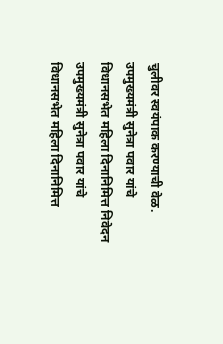चुलीवर स्वयंपाक करण्याची वेळ.
उपमुख्यमंत्री सुनेत्रा पवार यांचे विधानसभेत महिला दिनानिमित्त निवेदन
उपमुख्यमंत्री सुनेत्रा पवार यांचे विधानसभेत महिला दिनानिमित्त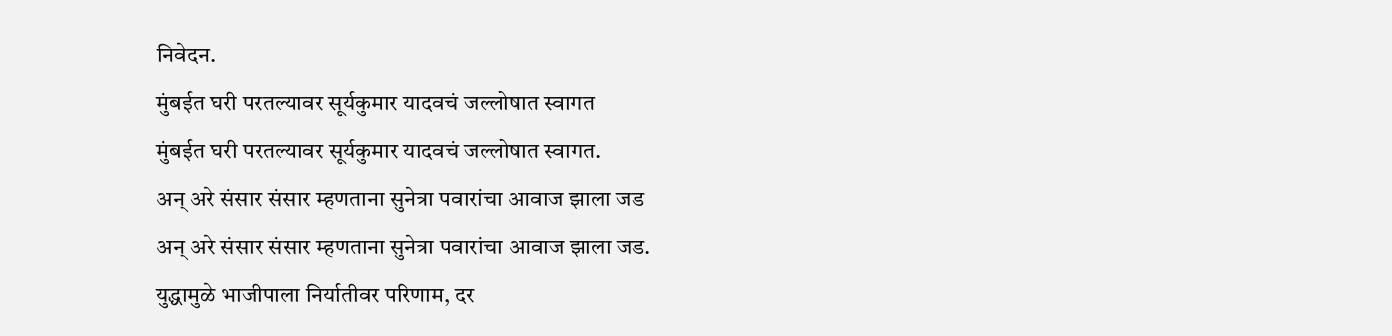निवेदन.
मुंबईत घरी परतल्यावर सूर्यकुमार यादवचं जल्लोषात स्वागत
मुंबईत घरी परतल्यावर सूर्यकुमार यादवचं जल्लोषात स्वागत.
अन् अरे संसार संसार म्हणताना सुनेत्रा पवारांचा आवाज झाला जड
अन् अरे संसार संसार म्हणताना सुनेत्रा पवारांचा आवाज झाला जड.
युद्धामुळे भाजीपाला निर्यातीवर परिणाम, दर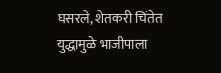घसरले, शेतकरी चिंतेत
युद्धामुळे भाजीपाला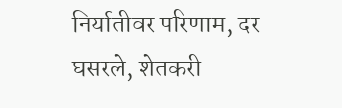निर्यातीवर परिणाम, दर घसरले, शेतकरी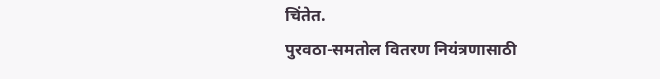चिंतेत.
पुरवठा-समतोल वितरण नियंत्रणासाठी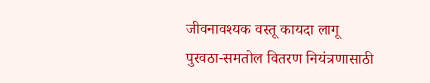जीवनावश्यक वस्तू कायदा लागू
पुरवठा-समतोल वितरण नियंत्रणासाठी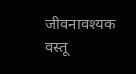जीवनावश्यक वस्तू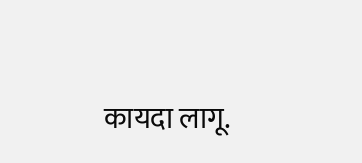कायदा लागू.